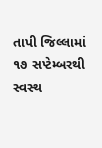તાપી જિલ્લામાં ૧૭ સપ્ટેમ્બરથી સ્વસ્થ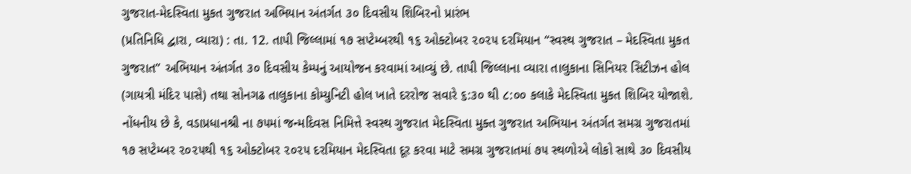ગુજરાત-મેદસ્વિતા મુકત ગુજરાત અભિયાન અંતર્ગત ૩૦ દિવસીય શિબિરનો પ્રારંભ
(પ્રતિનિધિ દ્વારા, વ્યારા) : તા. 12. તાપી જિલ્લામાં ૧૭ સપ્ટેમ્બરથી ૧૬ ઓક્ટોબર ૨૦૨૫ દરમિયાન “સ્વસ્થ ગુજરાત – મેદસ્વિતા મુકત ગુજરાત” અભિયાન અંતર્ગત ૩૦ દિવસીય કેમ્પનું આયોજન કરવામાં આવ્યું છે. તાપી જિલ્લાના વ્યારા તાલુકાના સિનિયર સિટીઝન હોલ (ગાયત્રી મંદિર પાસે) તથા સોનગઢ તાલુકાના કોમ્યુનિટી હોલ ખાતે દરરોજ સવારે ૬:૩૦ થી ૮:૦૦ કલાકે મેદસ્વિતા મુકત શિબિર યોજાશે.
નોંધનીય છે કે, વડાપ્રધાનશ્રી ના ૭૫માં જન્મદિવસ નિમિત્તે સ્વસ્થ ગુજરાત મેદસ્વિતા મુક્ત ગુજરાત અભિયાન અંતર્ગત સમગ્ર ગુજરાતમાં ૧૭ સપ્ટેમ્બર ૨૦૨૫થી ૧૬ ઓક્ટોબર ૨૦૨૫ દરમિયાન મેદસ્વિતા દૂર કરવા માટે સમગ્ર ગુજરાતમાં ૭૫ સ્થળોએ લોકો સાથે ૩૦ દિવસીય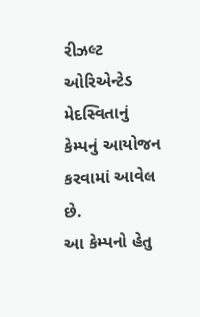રીઝલ્ટ ઓરિએન્ટેડ મેદસ્વિતાનું કેમ્પનું આયોજન કરવામાં આવેલ છે.
આ કેમ્પનો હેતુ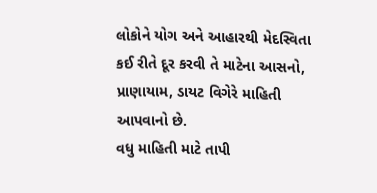લોકોને યોગ અને આહારથી મેદસ્વિતા કઈ રીતે દૂર કરવી તે માટેના આસનો, પ્રાણાયામ, ડાયટ વિગેરે માહિતી આપવાનો છે.
વધુ માહિતી માટે તાપી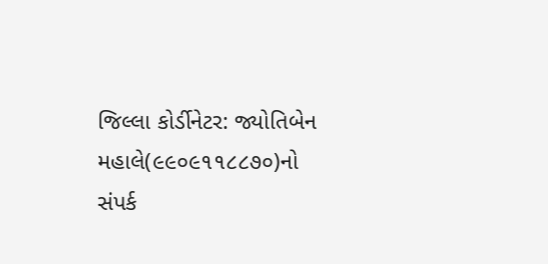જિલ્લા કોર્ડીનેટર: જ્યોતિબેન મહાલે(૯૯૦૯૧૧૮૮૭૦)નો સંપર્ક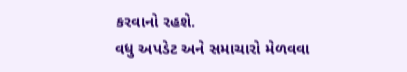કરવાનો રહશે.
વધુ અપડેટ અને સમાચારો મેળવવા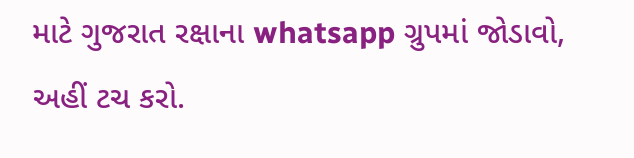માટે ગુજરાત રક્ષાના whatsapp ગ્રુપમાં જોડાવો, અહીં ટચ કરો.